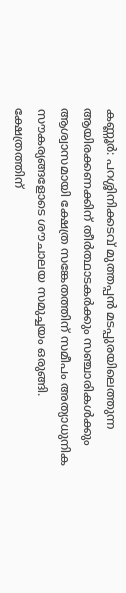കണ്ണൂർ: പറശ്ശിനിക്കടവ് മുത്തപ്പൻ മടപ്പുരയിലെത്തുന്ന ആയിരക്കണക്കിന് തീർത്ഥാടകർക്കും സഞ്ചാരികൾക്കും ആശ്വാസമായി ക്ഷേത്ര സങ്കേതത്തിന് സമീപം അത്യാധുനിക സൗകര്യങ്ങളോടെ ശൗചാലയ സമുച്ചയം ഒരുങ്ങി. ക്ഷേത്രത്തിന്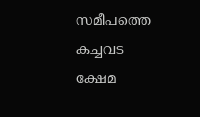സമീപത്തെ കച്ചവട ക്ഷേമ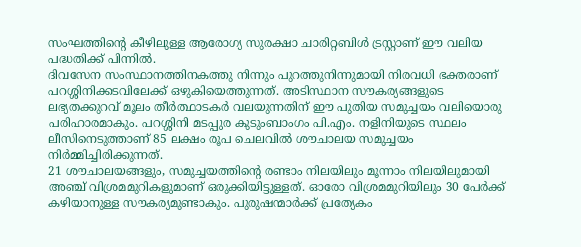സംഘത്തിന്റെ കീഴിലുള്ള ആരോഗ്യ സുരക്ഷാ ചാരിറ്റബിൾ ട്രസ്റ്റാണ് ഈ വലിയ പദ്ധതിക്ക് പിന്നിൽ.
ദിവസേന സംസ്ഥാനത്തിനകത്തു നിന്നും പുറത്തുനിന്നുമായി നിരവധി ഭക്തരാണ് പറശ്ശിനിക്കടവിലേക്ക് ഒഴുകിയെത്തുന്നത്. അടിസ്ഥാന സൗകര്യങ്ങളുടെ ലഭ്യതക്കുറവ് മൂലം തീർത്ഥാടകർ വലയുന്നതിന് ഈ പുതിയ സമുച്ചയം വലിയൊരു പരിഹാരമാകും. പറശ്ശിനി മടപ്പുര കുടുംബാംഗം പി.എം. നളിനിയുടെ സ്ഥലം ലീസിനെടുത്താണ് 85 ലക്ഷം രൂപ ചെലവിൽ ശൗചാലയ സമുച്ചയം നിർമ്മിച്ചിരിക്കുന്നത്.
21 ശൗചാലയങ്ങളും, സമുച്ചയത്തിന്റെ രണ്ടാം നിലയിലും മൂന്നാം നിലയിലുമായി അഞ്ച് വിശ്രമമുറികളുമാണ് ഒരുക്കിയിട്ടുള്ളത്. ഓരോ വിശ്രമമുറിയിലും 30 പേർക്ക് കഴിയാനുള്ള സൗകര്യമുണ്ടാകും. പുരുഷന്മാർക്ക് പ്രത്യേകം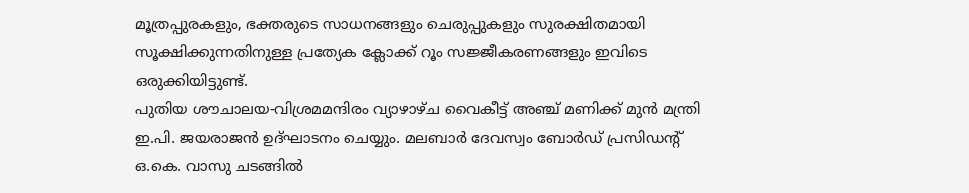മൂത്രപ്പുരകളും, ഭക്തരുടെ സാധനങ്ങളും ചെരുപ്പുകളും സുരക്ഷിതമായി സൂക്ഷിക്കുന്നതിനുള്ള പ്രത്യേക ക്ലോക്ക് റൂം സജ്ജീകരണങ്ങളും ഇവിടെ ഒരുക്കിയിട്ടുണ്ട്.
പുതിയ ശൗചാലയ-വിശ്രമമന്ദിരം വ്യാഴാഴ്ച വൈകീട്ട് അഞ്ച് മണിക്ക് മുൻ മന്ത്രി ഇ.പി. ജയരാജൻ ഉദ്ഘാടനം ചെയ്യും. മലബാർ ദേവസ്വം ബോർഡ് പ്രസിഡന്റ് ഒ.കെ. വാസു ചടങ്ങിൽ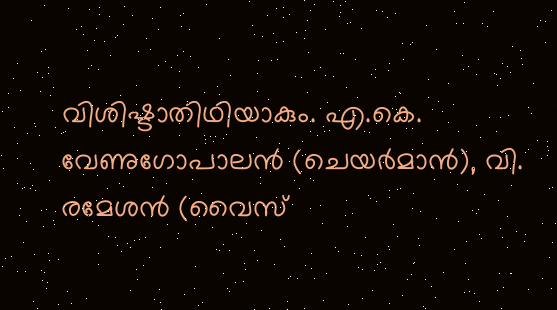വിശിഷ്ടാതിഥിയാകും. എ.കെ. വേണുഗോപാലൻ (ചെയർമാൻ), വി. രമേശൻ (വൈസ്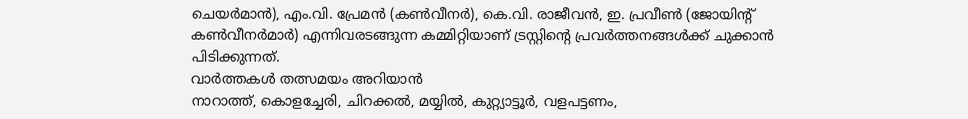ചെയർമാൻ), എം.വി. പ്രേമൻ (കൺവീനർ), കെ.വി. രാജീവൻ, ഇ. പ്രവീൺ (ജോയിന്റ് കൺവീനർമാർ) എന്നിവരടങ്ങുന്ന കമ്മിറ്റിയാണ് ട്രസ്റ്റിന്റെ പ്രവർത്തനങ്ങൾക്ക് ചുക്കാൻ പിടിക്കുന്നത്.
വാർത്തകൾ തത്സമയം അറിയാൻ
നാറാത്ത്, കൊളച്ചേരി, ചിറക്കൽ, മയ്യിൽ, കുറ്റ്യാട്ടൂർ, വളപട്ടണം,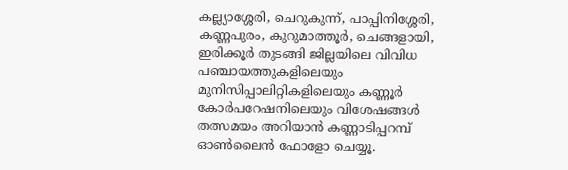കല്ല്യാശ്ശേരി, ചെറുകുന്ന്, പാപ്പിനിശ്ശേരി, കണ്ണപുരം, കുറുമാത്തൂർ, ചെങ്ങളായി, ഇരിക്കൂർ തുടങ്ങി ജില്ലയിലെ വിവിധ പഞ്ചായത്തുകളിലെയും മുനിസിപ്പാലിറ്റികളിലെയും കണ്ണൂർ കോർപറേഷനിലെയും വിശേഷങ്ങൾ തത്സമയം അറിയാൻ കണ്ണാടിപ്പറമ്പ് ഓൺലൈൻ ഫോളോ ചെയ്യൂ.